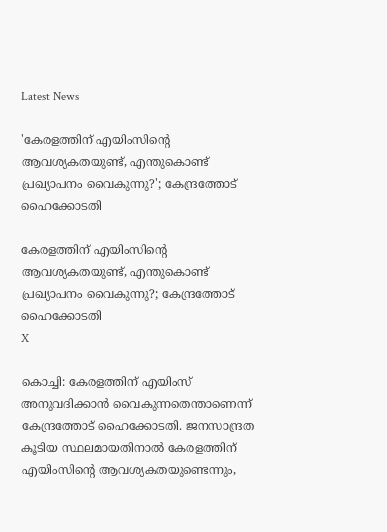Latest News

'കേരളത്തിന് എയിംസിന്റെ ആവശ്യകതയുണ്ട്, എന്തുകൊണ്ട് പ്രഖ്യാപനം വൈകുന്നു?'; കേന്ദ്രത്തോട് ഹൈക്കോടതി

കേരളത്തിന് എയിംസിന്റെ ആവശ്യകതയുണ്ട്, എന്തുകൊണ്ട് പ്രഖ്യാപനം വൈകുന്നു?; കേന്ദ്രത്തോട് ഹൈക്കോടതി
X

കൊച്ചി: കേരളത്തിന് എയിംസ് അനുവദിക്കാന്‍ വൈകുന്നതെന്താണെന്ന് കേന്ദ്രത്തോട് ഹൈക്കോടതി. ജനസാന്ദ്രത കൂടിയ സ്ഥലമായതിനാല്‍ കേരളത്തിന് എയിംസിന്റെ ആവശ്യകതയുണ്ടെന്നും,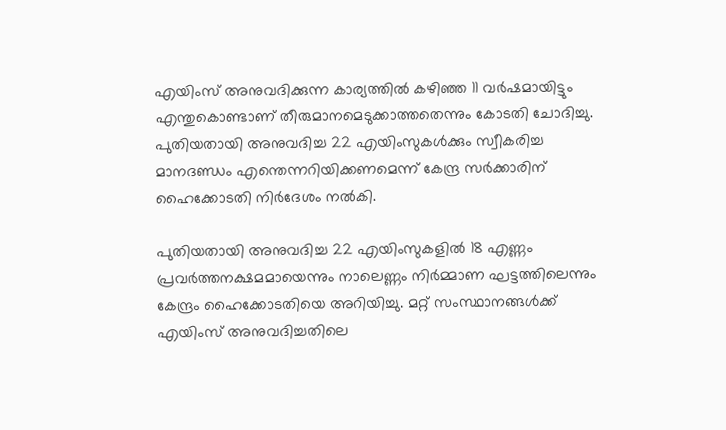എയിംസ് അനുവദിക്കുന്ന കാര്യത്തില്‍ കഴിഞ്ഞ 11 വര്‍ഷമായിട്ടും എന്തുകൊണ്ടാണ് തീരുമാനമെടുക്കാത്തതെന്നും കോടതി ചോദിച്ചു. പുതിയതായി അനുവദിച്ച 22 എയിംസുകള്‍ക്കും സ്വീകരിച്ച മാനദണ്ഡം എന്തെന്നറിയിക്കണമെന്ന് കേന്ദ്ര സര്‍ക്കാരിന് ഹൈക്കോടതി നിര്‍ദേശം നല്‍കി.

പുതിയതായി അനുവദിച്ച 22 എയിംസുകളില്‍ 18 എണ്ണം പ്രവര്‍ത്തനക്ഷമമായെന്നും നാലെണ്ണം നിര്‍മ്മാണ ഘട്ടത്തിലെന്നും കേന്ദ്രം ഹൈക്കോടതിയെ അറിയിച്ചു. മറ്റ് സംസ്ഥാനങ്ങള്‍ക്ക് എയിംസ് അനുവദിച്ചതിലെ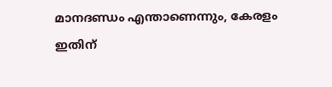മാനദണ്ഡം എന്താണെന്നും, കേരളം ഇതിന്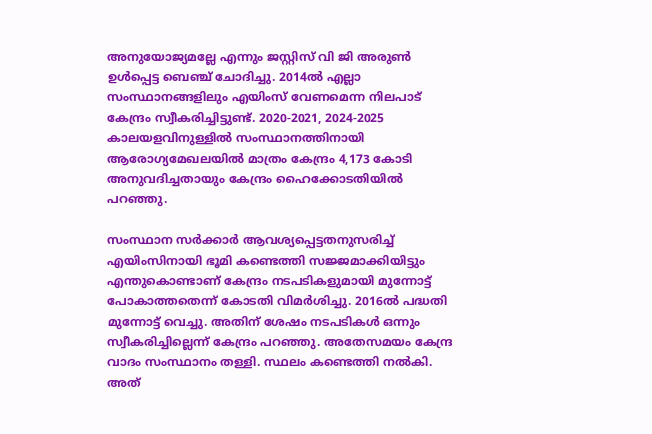അനുയോജ്യമല്ലേ എന്നും ജസ്റ്റിസ് വി ജി അരുണ്‍ ഉള്‍പ്പെട്ട ബെഞ്ച് ചോദിച്ചു. 2014ല്‍ എല്ലാ സംസ്ഥാനങ്ങളിലും എയിംസ് വേണമെന്ന നിലപാട് കേന്ദ്രം സ്വീകരിച്ചിട്ടുണ്ട്. 2020-2021, 2024-2025 കാലയളവിനുള്ളില്‍ സംസ്ഥാനത്തിനായി ആരോഗ്യമേഖലയില്‍ മാത്രം കേന്ദ്രം 4,173 കോടി അനുവദിച്ചതായും കേന്ദ്രം ഹൈക്കോടതിയില്‍ പറഞ്ഞു.

സംസ്ഥാന സര്‍ക്കാര്‍ ആവശ്യപ്പെട്ടതനുസരിച്ച് എയിംസിനായി ഭൂമി കണ്ടെത്തി സജ്ജമാക്കിയിട്ടും എന്തുകൊണ്ടാണ് കേന്ദ്രം നടപടികളുമായി മുന്നോട്ട് പോകാത്തതെന്ന് കോടതി വിമര്‍ശിച്ചു. 2016ല്‍ പദ്ധതി മുന്നോട്ട് വെച്ചു. അതിന് ശേഷം നടപടികള്‍ ഒന്നും സ്വീകരിച്ചില്ലെന്ന് കേന്ദ്രം പറഞ്ഞു. അതേസമയം കേന്ദ്ര വാദം സംസ്ഥാനം തള്ളി. സ്ഥലം കണ്ടെത്തി നല്‍കി. അത്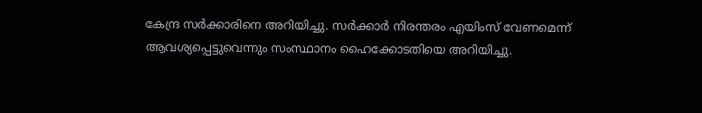കേന്ദ്ര സര്‍ക്കാരിനെ അറിയിച്ചു. സര്‍ക്കാര്‍ നിരന്തരം എയിംസ് വേണമെന്ന് ആവശ്യപ്പെട്ടുവെന്നും സംസ്ഥാനം ഹൈക്കോടതിയെ അറിയിച്ചു.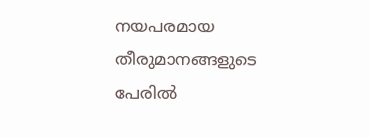നയപരമായ തീരുമാനങ്ങളുടെ പേരില്‍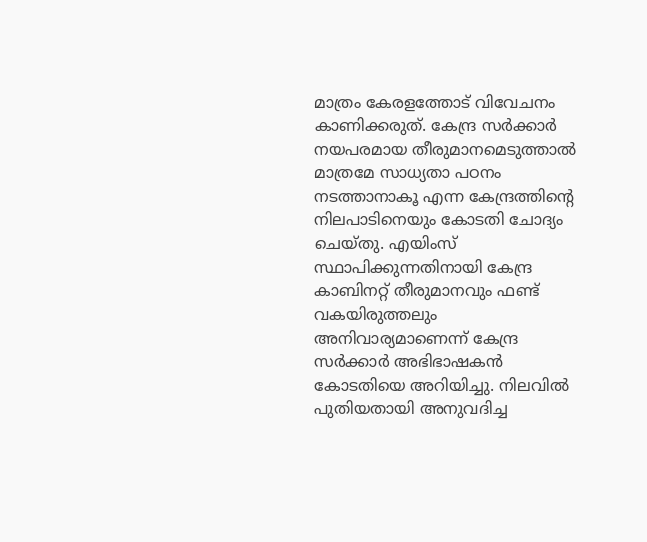മാത്രം കേരളത്തോട് വിവേചനം കാണിക്കരുത്. കേന്ദ്ര സര്‍ക്കാര്‍ നയപരമായ തീരുമാനമെടുത്താല്‍ മാത്രമേ സാധ്യതാ പഠനം നടത്താനാകൂ എന്ന കേന്ദ്രത്തിന്റെ നിലപാടിനെയും കോടതി ചോദ്യം ചെയ്തു. എയിംസ് സ്ഥാപിക്കുന്നതിനായി കേന്ദ്ര കാബിനറ്റ് തീരുമാനവും ഫണ്ട് വകയിരുത്തലും അനിവാര്യമാണെന്ന് കേന്ദ്ര സര്‍ക്കാര്‍ അഭിഭാഷകന്‍ കോടതിയെ അറിയിച്ചു. നിലവില്‍ പുതിയതായി അനുവദിച്ച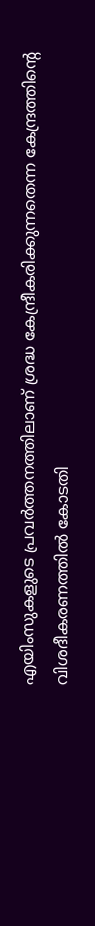എയിംസുകളുടെ പ്രവര്‍ത്തനത്തിലാണ് ശ്രദ്ധ കേന്ദ്രീകരിക്കുന്നതെന്ന കേന്ദ്രത്തിന്റെ വിശദീകരണത്തില്‍ കോടതി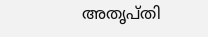അതൃപ്തി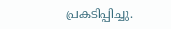പ്രകടിപ്പിച്ചു.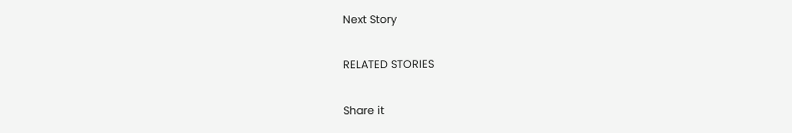Next Story

RELATED STORIES

Share it